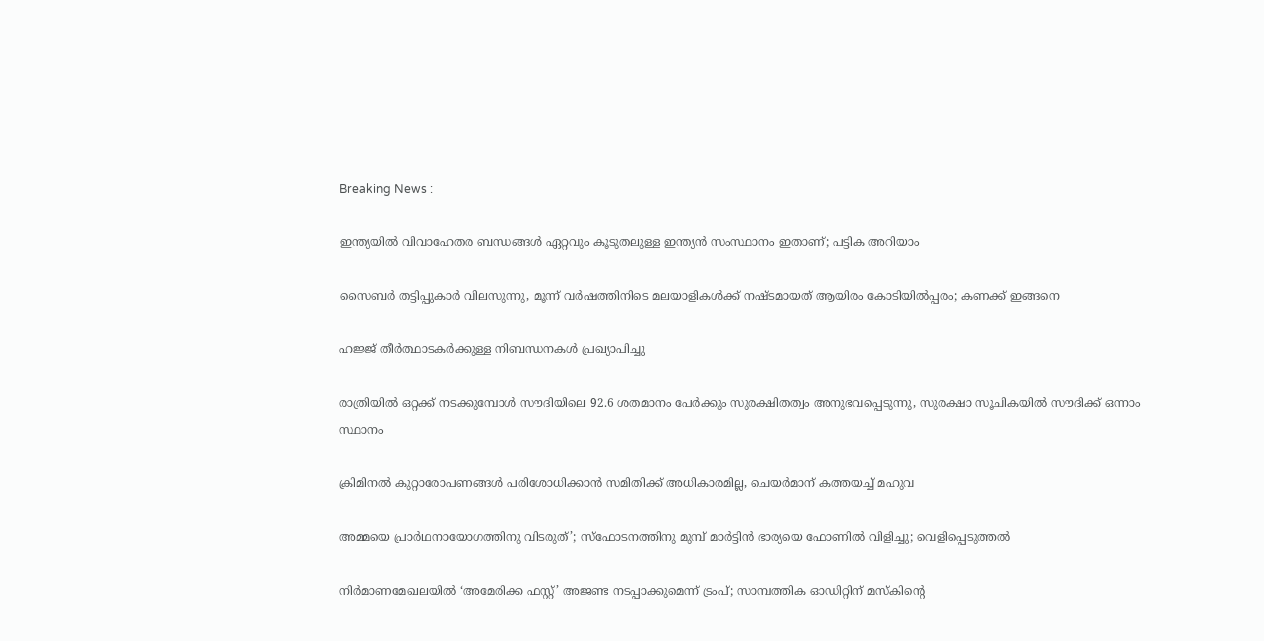Breaking News :

ഇന്ത്യയില്‍ വിവാഹേതര ബന്ധങ്ങള്‍ ഏറ്റവും കൂടുതലുള്ള ഇന്ത്യന്‍ സംസ്ഥാനം ഇതാണ്; പട്ടിക അറിയാം

സൈബര്‍ തട്ടിപ്പുകാര്‍ വിലസുന്നു, മൂന്ന് വര്‍ഷത്തിനിടെ മലയാളികള്‍ക്ക് നഷ്ടമായത് ആയിരം കോടിയില്‍പ്പരം; കണക്ക് ഇങ്ങനെ

ഹജ്ജ് തീർത്ഥാടകർക്കുള്ള നിബന്ധനകൾ പ്രഖ്യാപിച്ചു

രാത്രിയിൽ ഒറ്റക്ക് നടക്കുമ്പോൾ സൗദിയിലെ 92.6 ശതമാനം പേർക്കും സുരക്ഷിതത്വം അനുഭവപ്പെടുന്നു, സുരക്ഷാ സൂചികയിൽ സൗദിക്ക് ഒന്നാം സ്ഥാനം

ക്രിമിനല്‍ കുറ്റാരോപണങ്ങള്‍ പരിശോധിക്കാന്‍ സമിതിക്ക്‌ അധികാരമില്ല, ചെയര്‍മാന്‌ കത്തയച്ച് മഹുവ

അമ്മയെ പ്രാര്‍ഥനായോഗത്തിനു വിടരുത്’; സ്‌ഫോടനത്തിനു മുമ്പ് മാര്‍ട്ടിന്‍ ഭാര്യയെ ഫോണില്‍ വിളിച്ചു; വെളിപ്പെടുത്തല്‍

നിര്‍മാണമേഖലയില്‍ ‘അമേരിക്ക ഫസ്റ്റ്’ അജണ്ട നടപ്പാക്കുമെന്ന് ട്രംപ്; സാമ്പത്തിക ഓഡിറ്റിന് മസ്‌കിന്‍റെ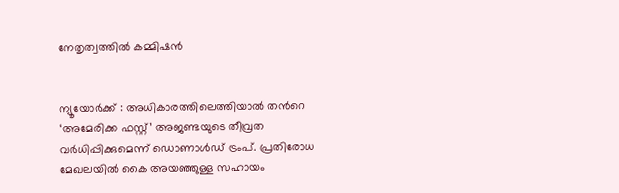നേതൃത്വത്തില്‍ കമ്മിഷന്‍


ന്യൂയോര്‍ക്ക് : അധികാരത്തിലെത്തിയാല്‍ തന്‍റെ ‘അമേരിക്ക ഫസ്റ്റ്’ അജണ്ടയുടെ തീവ്രത വര്‍ധിപ്പിക്കുമെന്ന് ഡൊണാൾഡ് ട്രംപ്. പ്രതിരോധ മേഖലയില്‍ കൈ അയഞ്ഞുള്ള സഹായം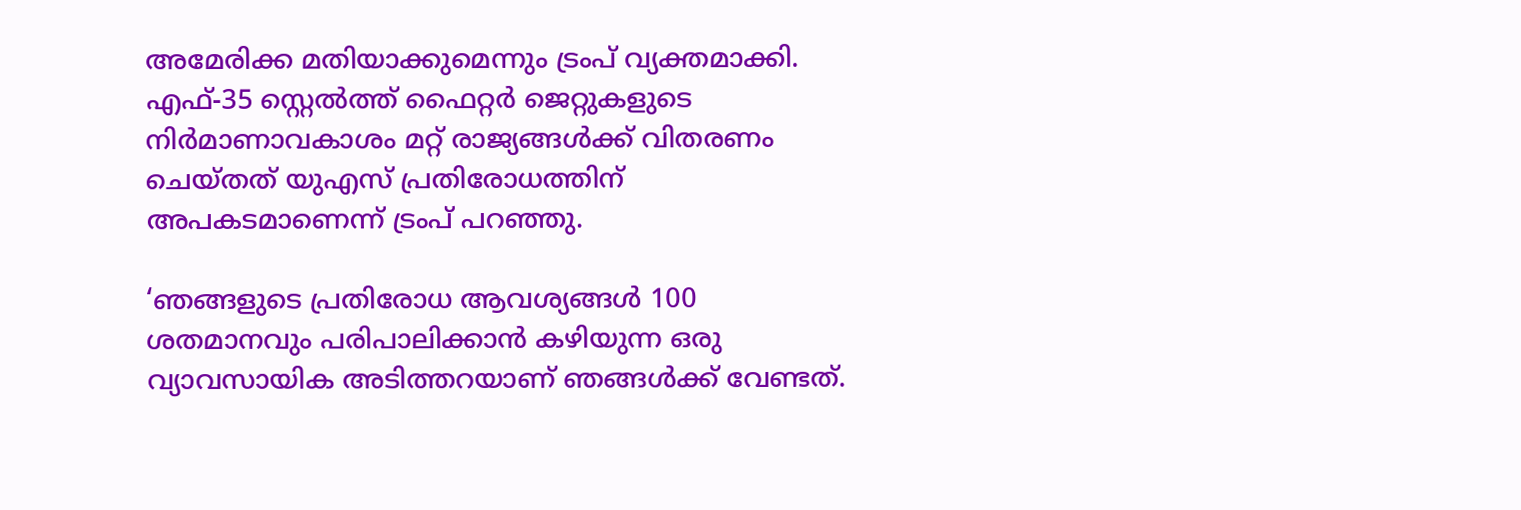അമേരിക്ക മതിയാക്കുമെന്നും ട്രംപ് വ്യക്തമാക്കി. എഫ്-35 സ്റ്റെൽത്ത് ഫൈറ്റർ ജെറ്റുകളുടെ നിര്‍മാണാവകാശം മറ്റ് രാജ്യങ്ങള്‍ക്ക് വിതരണം ചെയ്‌തത് യുഎസ് പ്രതിരോധത്തിന് അപകടമാണെന്ന് ട്രംപ് പറഞ്ഞു.

‘ഞങ്ങളുടെ പ്രതിരോധ ആവശ്യങ്ങൾ 100 ശതമാനവും പരിപാലിക്കാൻ കഴിയുന്ന ഒരു വ്യാവസായിക അടിത്തറയാണ് ഞങ്ങൾക്ക് വേണ്ടത്.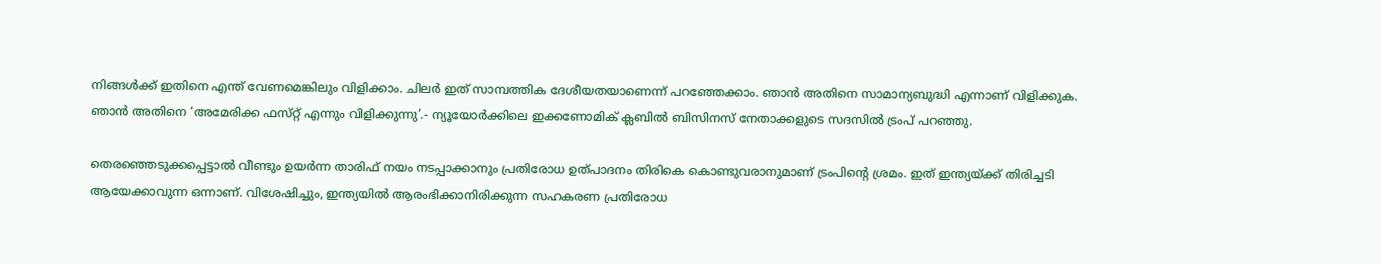നിങ്ങൾക്ക് ഇതിനെ എന്ത് വേണമെങ്കിലും വിളിക്കാം. ചിലർ ഇത് സാമ്പത്തിക ദേശീയതയാണെന്ന് പറഞ്ഞേക്കാം. ഞാൻ അതിനെ സാമാന്യബുദ്ധി എന്നാണ് വിളിക്കുക. ഞാൻ അതിനെ ‘അമേരിക്ക ഫസ്‌റ്റ് എന്നും വിളിക്കുന്നു’.- ന്യൂയോർക്കിലെ ഇക്കണോമിക് ക്ലബിൽ ബിസിനസ് നേതാക്കളുടെ സദസില്‍ ട്രംപ് പറഞ്ഞു.

തെരഞ്ഞെടുക്കപ്പെട്ടാല്‍ വീണ്ടും ഉയർന്ന താരിഫ് നയം നടപ്പാക്കാനും പ്രതിരോധ ഉത്പാദനം തിരികെ കൊണ്ടുവരാനുമാണ് ട്രംപിന്‍റെ ശ്രമം. ഇത് ഇന്ത്യയ്ക്ക് തിരിച്ചടി ആയേക്കാവുന്ന ഒന്നാണ്. വിശേഷിച്ചും, ഇന്ത്യയിൽ ആരംഭിക്കാനിരിക്കുന്ന സഹകരണ പ്രതിരോധ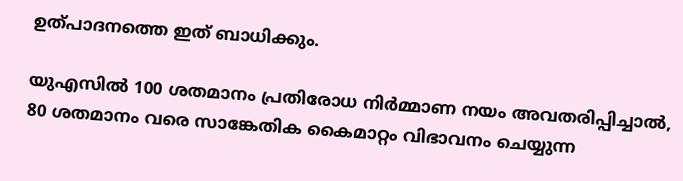ഉത്പാദനത്തെ ഇത് ബാധിക്കും.

യുഎസിൽ 100 ശതമാനം പ്രതിരോധ നിർമ്മാണ നയം അവതരിപ്പിച്ചാല്‍, 80 ശതമാനം വരെ സാങ്കേതിക കൈമാറ്റം വിഭാവനം ചെയ്യുന്ന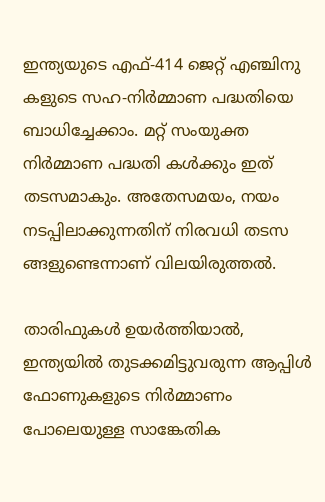ഇന്ത്യയുടെ എഫ്-414 ജെറ്റ് എഞ്ചിനു കളുടെ സഹ-നിർമ്മാണ പദ്ധതിയെ ബാധിച്ചേക്കാം. മറ്റ് സംയുക്ത നിർമ്മാണ പദ്ധതി കള്‍ക്കും ഇത് തടസമാകും. അതേസമയം, നയം നടപ്പിലാക്കുന്നതിന് നിരവധി തടസ ങ്ങളുണ്ടെന്നാണ് വിലയിരുത്തല്‍.

താരിഫുകള്‍ ഉയര്‍ത്തിയാല്‍, ഇന്ത്യയിൽ തുടക്കമിട്ടുവരുന്ന ആപ്പിൾ ഫോണുകളുടെ നിർമ്മാണം പോലെയുള്ള സാങ്കേതിക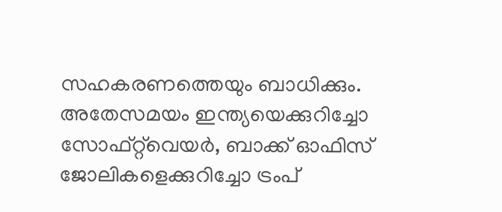സഹകരണത്തെയും ബാധിക്കും. അതേസമയം ഇന്ത്യയെക്കുറിച്ചോ സോഫ്റ്റ്‌വെയർ, ബാക്ക് ഓഫിസ് ജോലികളെക്കുറിച്ചോ ട്രംപ്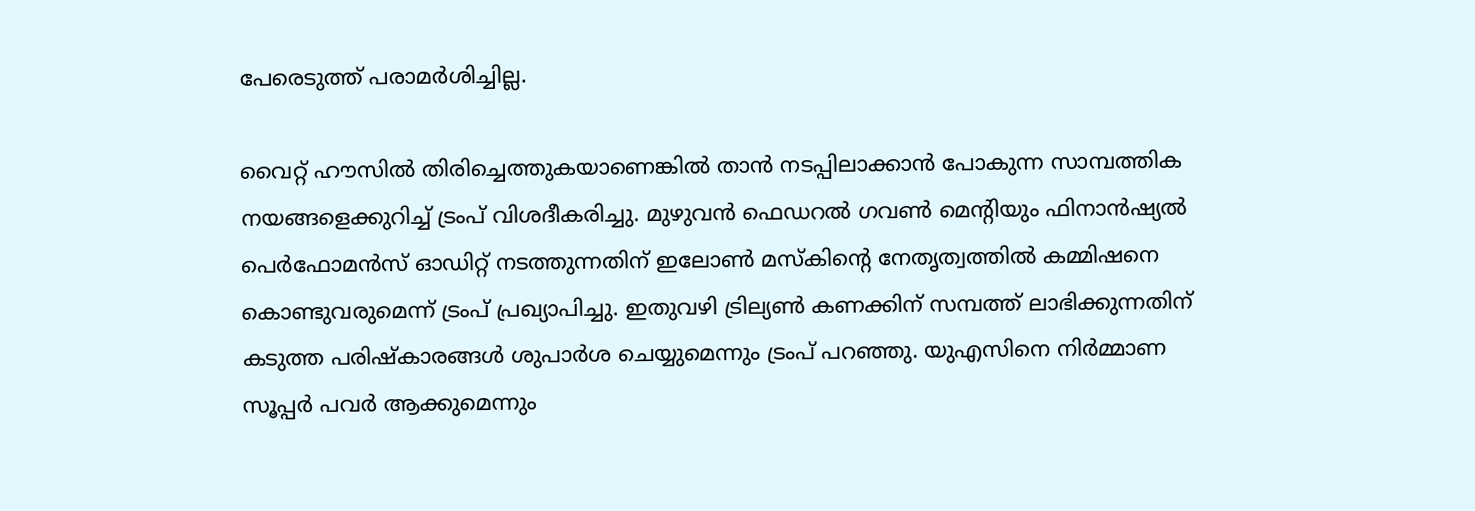പേരെടുത്ത് പരാമർശിച്ചില്ല.

വൈറ്റ് ഹൗസില്‍ തിരിച്ചെത്തുകയാണെങ്കില്‍ താന്‍ നടപ്പിലാക്കാന്‍ പോകുന്ന സാമ്പത്തിക നയങ്ങളെക്കുറിച്ച് ട്രംപ് വിശദീകരിച്ചു. മുഴുവൻ ഫെഡറൽ ഗവൺ മെന്‍റിയും ഫിനാൻഷ്യൽ പെർഫോമൻസ് ഓഡിറ്റ് നടത്തുന്നതിന് ഇലോൺ മസ്‌കിന്‍റെ നേതൃത്വത്തില്‍ കമ്മിഷനെ കൊണ്ടുവരുമെന്ന് ട്രംപ് പ്രഖ്യാപിച്ചു. ഇതുവഴി ട്രില്യൺ കണക്കിന് സമ്പത്ത് ലാഭിക്കുന്നതിന് കടുത്ത പരിഷ്‌കാരങ്ങൾ ശുപാർശ ചെയ്യുമെന്നും ട്രംപ് പറഞ്ഞു. യുഎസിനെ നിർമ്മാണ സൂപ്പർ പവർ ആക്കുമെന്നും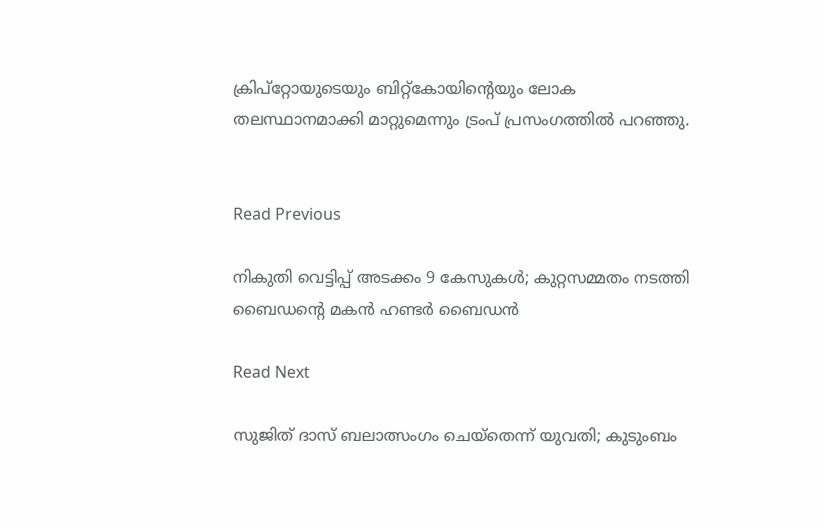ക്രിപ്‌റ്റോയുടെയും ബിറ്റ്‌കോയിന്‍റെയും ലോക തലസ്ഥാനമാക്കി മാറ്റുമെന്നും ട്രംപ് പ്രസംഗത്തില്‍ പറഞ്ഞു.


Read Previous

നികുതി വെട്ടിപ്പ് അടക്കം 9 കേസുകള്‍; കുറ്റസമ്മതം നടത്തി ബൈഡന്‍റെ മകൻ ഹണ്ടർ ബൈഡൻ

Read Next

സുജിത് ദാസ് ബലാത്സംഗം ചെയ്‌തെന്ന് യുവതി; കുടുംബം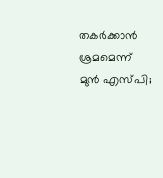തകര്‍ക്കാന്‍ ശ്രമമെന്ന് മുന്‍ എസ്പി;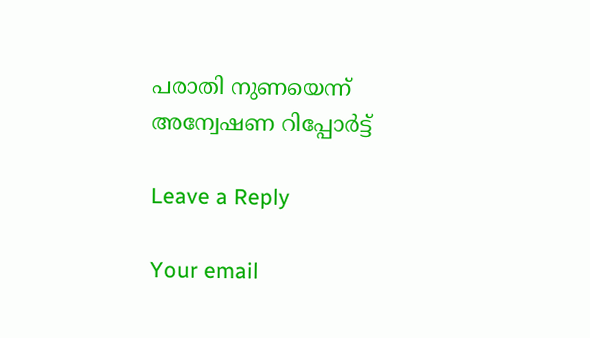പരാതി നുണയെന്ന് അന്വേഷണ റിപ്പോര്‍ട്ട്

Leave a Reply

Your email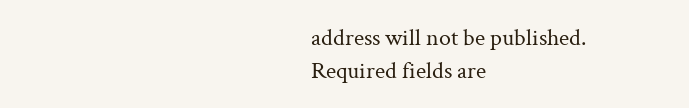address will not be published. Required fields are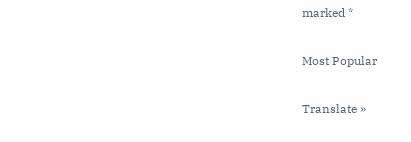marked *

Most Popular

Translate »